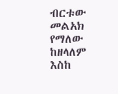ብርቱው መልአክ የማለው ከዘላለም እስከ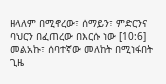ዘላለም በሚኖረው፣ ሰማይን፣ ምድርንና ባህርን በፈጠረው በእርሱ ነው [10:6]
መልአኩ፣ ሰባተኛው መለከት በሚነፋበት ጊዜ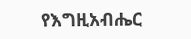የእግዚአብሔር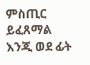ምስጢር ይፈጸማል እንጂ ወደ ፊት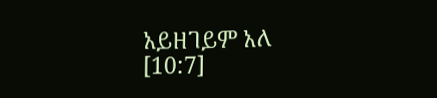አይዘገይም አለ [10:7]